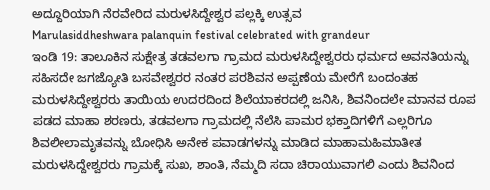ಅದ್ದೂರಿಯಾಗಿ ನೆರವೇರಿದ ಮರುಳಸಿದ್ದೇಶ್ವರ ಪಲ್ಲಕ್ಕಿ ಉತ್ಸವ
Marulasiddheshwara palanquin festival celebrated with grandeur
ಇಂಡಿ 19: ತಾಲೂಕಿನ ಸುಕ್ಷೇತ್ರ ತಡವಲಗಾ ಗ್ರಾಮದ ಮರುಳಸಿದ್ದೇಶ್ವರರು ಧರ್ಮದ ಅವನತಿಯನ್ನು ಸಹಿಸದೇ ಜಗಜ್ಯೋತಿ ಬಸವೇಶ್ವರರ ನಂತರ ಪರಶಿವನ ಅಪ್ಪಣೆಯ ಮೇರೆಗೆ ಬಂದಂತಹ ಮರುಳಸಿದ್ದೇಶ್ವರರು ತಾಯಿಯ ಉದರದಿಂದ ಶಿಲೆಯಾಕರದಲ್ಲಿ ಜನಿಸಿ, ಶಿವನಿಂದಲೇ ಮಾನವ ರೂಪ ಪಡದ ಮಾಹಾ ಶರಣರು, ತಡವಲಗಾ ಗ್ರಾಮದಲ್ಲಿ ನೆಲೆಸಿ ಪಾಮರ ಭಕ್ತಾದಿಗಳಿಗೆ ಎಲ್ಲರಿಗೂ ಶಿವಲೀಲಾಮೃತವನ್ನು ಬೋಧಿಸಿ ಅನೇಕ ಪವಾಡಗಳನ್ನು ಮಾಡಿದ ಮಾಹಾಮಹಿಮಾತೀತ ಮರುಳಸಿದ್ದೇಶ್ವರರು ಗ್ರಾಮಕ್ಕೆ ಸುಖ, ಶಾಂತಿ, ನೆಮ್ಮದಿ ಸದಾ ಚಿರಾಯುವಾಗಲಿ ಎಂದು ಶಿವನಿಂದ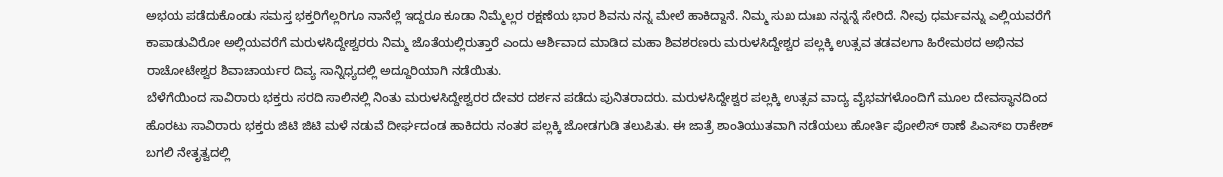ಅಭಯ ಪಡೆದುಕೊಂಡು ಸಮಸ್ತ ಭಕ್ತರಿಗೆಲ್ಲರಿಗೂ ನಾನೆಲ್ಲೆ ಇದ್ದರೂ ಕೂಡಾ ನಿಮ್ಮೆಲ್ಲರ ರಕ್ಷಣೆಯ ಭಾರ ಶಿವನು ನನ್ನ ಮೇಲೆ ಹಾಕಿದ್ದಾನೆ. ನಿಮ್ಮ ಸುಖ ದುಃಖ ನನ್ನನ್ನೆ ಸೇರಿದೆ. ನೀವು ಧರ್ಮವನ್ನು ಎಲ್ಲಿಯವರೆಗೆ ಕಾಪಾಡುವಿರೋ ಅಲ್ಲಿಯವರೆಗೆ ಮರುಳಸಿದ್ದೇಶ್ವರರು ನಿಮ್ಮ ಜೊತೆಯಲ್ಲಿರುತ್ತಾರೆ ಎಂದು ಆರ್ಶಿವಾದ ಮಾಡಿದ ಮಹಾ ಶಿವಶರಣರು ಮರುಳಸಿದ್ದೇಶ್ವರ ಪಲ್ಲಕ್ಕಿ ಉತ್ಸವ ತಡವಲಗಾ ಹಿರೇಮಠದ ಅಭಿನವ ರಾಚೋಟೇಶ್ವರ ಶಿವಾಚಾರ್ಯರ ದಿವ್ಯ ಸಾನ್ನಿಧ್ಯದಲ್ಲಿ ಅದ್ದೂರಿಯಾಗಿ ನಡೆಯಿತು.
ಬೆಳೆಗೆಯಿಂದ ಸಾವಿರಾರು ಭಕ್ತರು ಸರದಿ ಸಾಲಿನಲ್ಲಿ ನಿಂತು ಮರುಳಸಿದ್ದೇಶ್ವರರ ದೇವರ ದರ್ಶನ ಪಡೆದು ಪುನಿತರಾದರು. ಮರುಳಸಿದ್ದೇಶ್ವರ ಪಲ್ಲಕ್ಕಿ ಉತ್ಸವ ವಾದ್ಯ ವೈಭವಗಳೊಂದಿಗೆ ಮೂಲ ದೇವಸ್ಥಾನದಿಂದ ಹೊರಟು ಸಾವಿರಾರು ಭಕ್ತರು ಜಿಟಿ ಜಿಟಿ ಮಳೆ ನಡುವೆ ದೀರ್ಘದಂಡ ಹಾಕಿದರು ನಂತರ ಪಲ್ಲಕ್ಕಿ ಜೋಡಗುಡಿ ತಲುಪಿತು. ಈ ಜಾತ್ರೆ ಶಾಂತಿಯುತವಾಗಿ ನಡೆಯಲು ಹೋರ್ತಿ ಪೋಲಿಸ್ ಠಾಣೆ ಪಿಎಸ್ಐ ರಾಕೇಶ್ ಬಗಲಿ ನೇತೃತ್ವದಲ್ಲಿ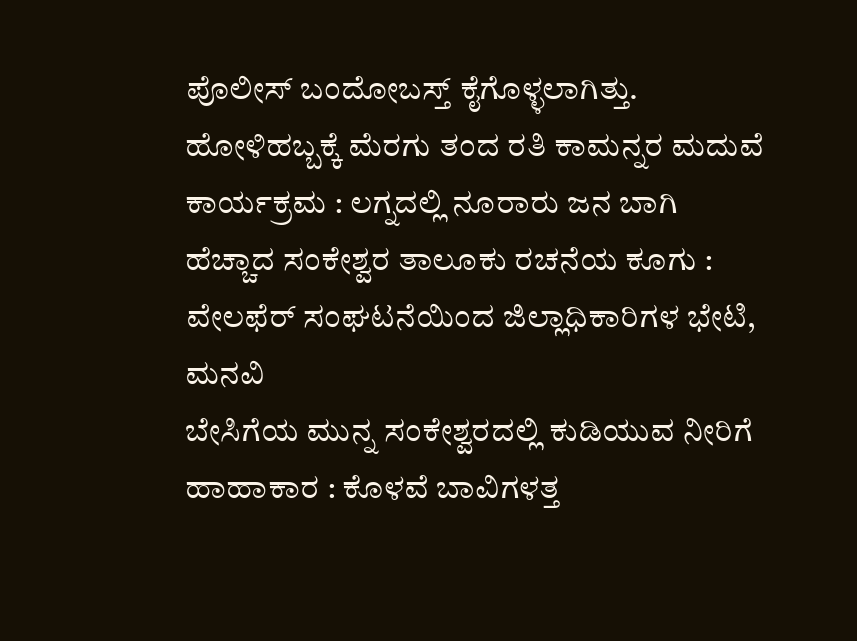ಪೊಲೀಸ್ ಬಂದೋಬಸ್ತ್ ಕೈಗೊಳ್ಳಲಾಗಿತ್ತು.
ಹೋಳಿಹಬ್ಬಕ್ಕೆ ಮೆರಗು ತಂದ ರತಿ ಕಾಮನ್ನರ ಮದುವೆ ಕಾರ್ಯಕ್ರಮ : ಲಗ್ನದಲ್ಲಿ ನೂರಾರು ಜನ ಬಾಗಿ
ಹೆಚ್ಚಾದ ಸಂಕೇಶ್ವರ ತಾಲೂಕು ರಚನೆಯ ಕೂಗು : ವೇಲಫೆರ್ ಸಂಘಟನೆಯಿಂದ ಜಿಲ್ಲಾಧಿಕಾರಿಗಳ ಭೇಟಿ, ಮನವಿ
ಬೇಸಿಗೆಯ ಮುನ್ನ ಸಂಕೇಶ್ವರದಲ್ಲಿ ಕುಡಿಯುವ ನೀರಿಗೆ ಹಾಹಾಕಾರ : ಕೊಳವೆ ಬಾವಿಗಳತ್ತ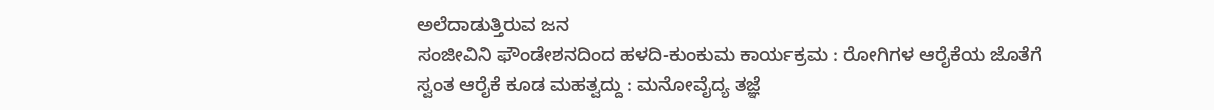ಅಲೆದಾಡುತ್ತಿರುವ ಜನ
ಸಂಜೀವಿನಿ ಫೌಂಡೇಶನದಿಂದ ಹಳದಿ-ಕುಂಕುಮ ಕಾರ್ಯಕ್ರಮ : ರೋಗಿಗಳ ಆರೈಕೆಯ ಜೊತೆಗೆ ಸ್ವಂತ ಆರೈಕೆ ಕೂಡ ಮಹತ್ವದ್ದು : ಮನೋವೈದ್ಯ ತಜ್ಞೆ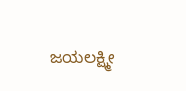ಜಯಲಕ್ಷ್ಮೀ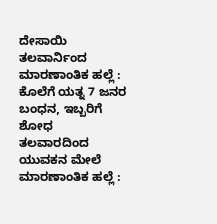ದೇಸಾಯಿ
ತಲವಾರ್ನಿಂದ ಮಾರಣಾಂತಿಕ ಹಲ್ಲೆ : ಕೊಲೆಗೆ ಯತ್ನ 7 ಜನರ ಬಂಧನ, ಇಬ್ಬರಿಗೆ ಶೋಧ
ತಲವಾರದಿಂದ ಯುವಕನ ಮೇಲೆ ಮಾರಣಾಂತಿಕ ಹಲ್ಲೆ :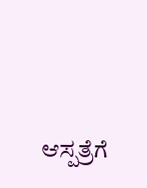ಆಸ್ಪತ್ರೆಗೆ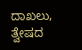ದಾಖಲು, ತ್ವೇಷದ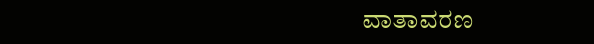ವಾತಾವರಣ